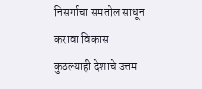निसर्गाचा समतोल साधून करावा विकास
कुठल्याही देशाचे उत्तम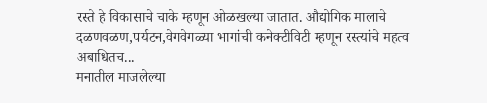रस्ते हे विकासाचे चाके म्हणून ओळखल्या जातात. औद्योगिक मालाचे दळणवळण,पर्यटन,वेगवेगळ्या भागांची कनेक्टीविटी म्हणून रस्त्यांचे महत्व अबाधितच...
मनातील माजलेल्या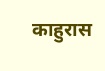काहुरास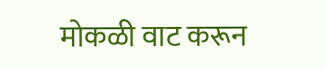मोकळी वाट करून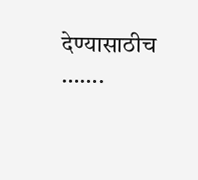देण्यासाठीच …….